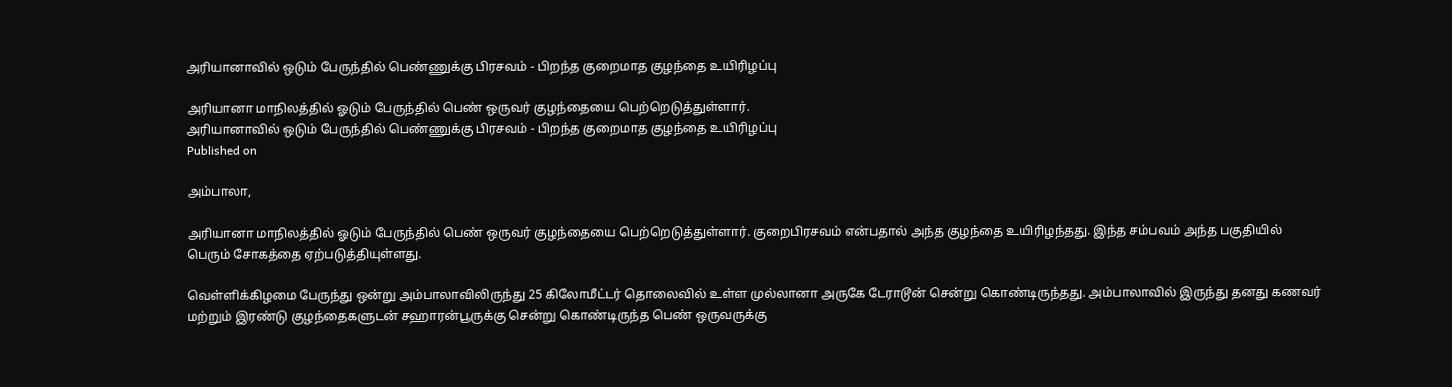அரியானாவில் ஒடும் பேருந்தில் பெண்ணுக்கு பிரசவம் - பிறந்த குறைமாத குழந்தை உயிரிழப்பு

அரியானா மாநிலத்தில் ஓடும் பேருந்தில் பெண் ஒருவர் குழந்தையை பெற்றெடுத்துள்ளார்.
அரியானாவில் ஒடும் பேருந்தில் பெண்ணுக்கு பிரசவம் - பிறந்த குறைமாத குழந்தை உயிரிழப்பு
Published on

அம்பாலா,

அரியானா மாநிலத்தில் ஓடும் பேருந்தில் பெண் ஒருவர் குழந்தையை பெற்றெடுத்துள்ளார். குறைபிரசவம் என்பதால் அந்த குழந்தை உயிரிழந்தது. இந்த சம்பவம் அந்த பகுதியில் பெரும் சோகத்தை ஏற்படுத்தியுள்ளது.

வெள்ளிக்கிழமை பேருந்து ஒன்று அம்பாலாவிலிருந்து 25 கிலோமீட்டர் தொலைவில் உள்ள முல்லானா அருகே டேராடூன் சென்று கொண்டிருந்தது. அம்பாலாவில் இருந்து தனது கணவர் மற்றும் இரண்டு குழந்தைகளுடன் சஹாரன்பூருக்கு சென்று கொண்டிருந்த பெண் ஒருவருக்கு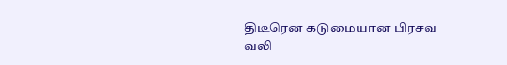திடீரென கடுமையான பிரசவ வலி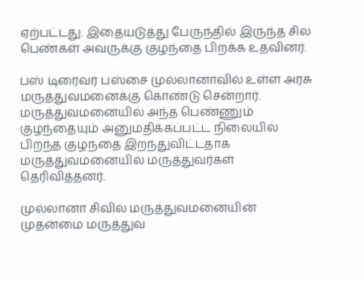ஏற்பட்டது. இதையடுத்து பேருந்தில் இருந்த சில பெண்கள் அவருக்கு குழந்தை பிறக்க உதவினர்.

பஸ் டிரைவர் பஸ்சை முல்லானாவில் உள்ள அரசு மருத்துவமனைக்கு கொண்டு சென்றார். மருத்துவமனையில் அந்த பெண்ணும் குழந்தையும் அனுமதிக்கப்பட்ட நிலையில் பிறந்த குழந்தை இறந்துவிட்டதாக மருத்துவமனையில் மருத்துவர்கள் தெரிவித்தனர்.

முல்லானா சிவில் மருத்துவமனையின் முதன்மை மருத்துவ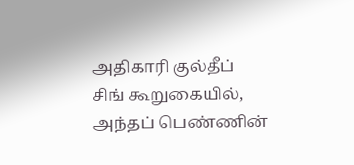அதிகாரி குல்தீப் சிங் கூறுகையில், அந்தப் பெண்ணின்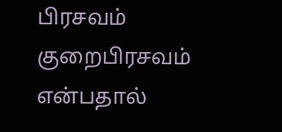பிரசவம் குறைபிரசவம் என்பதால்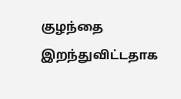குழந்தை இறந்துவிட்டதாக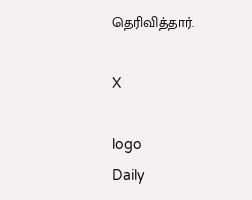தெரிவித்தார்.

X

logo
Daily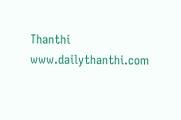Thanthi
www.dailythanthi.com